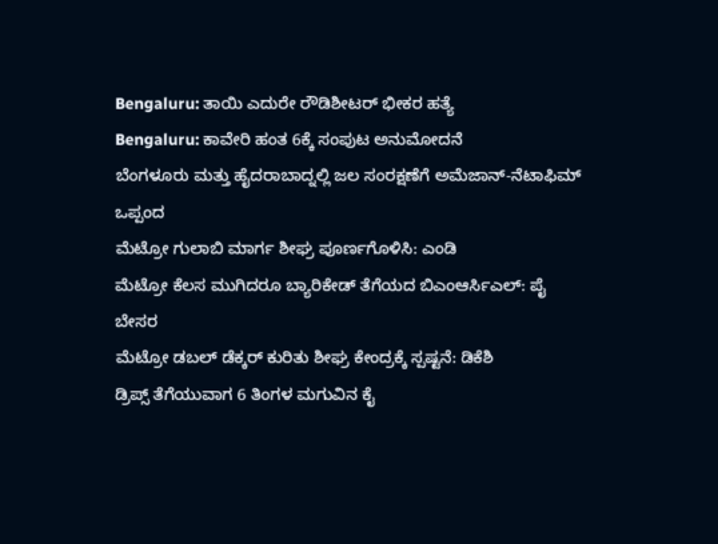Bengaluru: ತಾಯಿ ಎದುರೇ ರೌಡಿಶೀಟರ್ ಭೀಕರ ಹತ್ಯೆ
Bengaluru: ಕಾವೇರಿ ಹಂತ 6ಕ್ಕೆ ಸಂಪುಟ ಅನುಮೋದನೆ
ಬೆಂಗಳೂರು ಮತ್ತು ಹೈದರಾಬಾದ್ನಲ್ಲಿ ಜಲ ಸಂರಕ್ಷಣೆಗೆ ಅಮೆಜಾನ್-ನೆಟಾಫಿಮ್ ಒಪ್ಪಂದ
ಮೆಟ್ರೋ ಗುಲಾಬಿ ಮಾರ್ಗ ಶೀಘ್ರ ಪೂರ್ಣಗೊಳಿಸಿ: ಎಂಡಿ
ಮೆಟ್ರೋ ಕೆಲಸ ಮುಗಿದರೂ ಬ್ಯಾರಿಕೇಡ್ ತೆಗೆಯದ ಬಿಎಂಆರ್ಸಿಎಲ್: ಪೈ ಬೇಸರ
ಮೆಟ್ರೋ ಡಬಲ್ ಡೆಕ್ಕರ್ ಕುರಿತು ಶೀಘ್ರ ಕೇಂದ್ರಕ್ಕೆ ಸ್ಪಷ್ಟನೆ: ಡಿಕೆಶಿ
ಡ್ರಿಪ್ಸ್ ತೆಗೆಯುವಾಗ 6 ತಿಂಗಳ ಮಗುವಿನ ಕೈ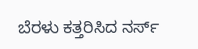ಬೆರಳು ಕತ್ತರಿಸಿದ ನರ್ಸ್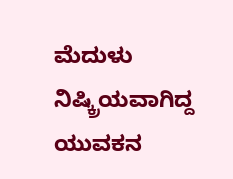ಮೆದುಳು ನಿಷ್ಕ್ರಿಯವಾಗಿದ್ದ ಯುವಕನ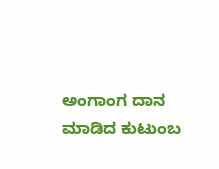ಅಂಗಾಂಗ ದಾನ ಮಾಡಿದ ಕುಟುಂಬ